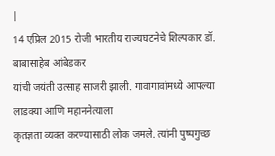|
14 एप्रिल 2015 रोजी भारतीय राज्यघटनेचे शिल्पकार डॉ. बाबासाहेब आंबेडकर
यांची जयंती उत्साह साजरी झाली. गावागावांमध्ये आपल्या लाडक्या आणि महाननेत्याला
कृतज्ञता व्यक्त करण्यासाठी लोक जमले. त्यांनी पुष्पगुच्छ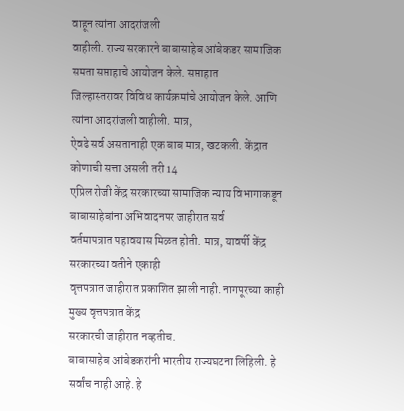वाहून त्यांना आदरांजली
वाहीली. राज्य सरकारने बाबासाहेब आंबेकडर सामाजिक समता सप्ताहाचे आयोजन केले. सप्ताहात
जिल्हास्तरावर विविध कार्यक्रमांचे आयोजन केले. आणि त्यांना आदरांजली वाहीली. मात्र,
ऐवढे सर्व असतानाही एक बाब मात्र, खटकली. केंद्रात कोणाची सत्ता असली तरी 14
एप्रिल रोजी केंद्र सरकारच्या सामाजिक न्याय विभागाकडून बाबासाहेबांना अभिवादनपर जाहीरात सर्व
वर्तमापत्रात पहावयास मिळत होती. मात्र, यावर्षी केंद्र सरकारच्या वतीने एकाही
वृत्तपत्रात जाहीरात प्रकाशित झाली नाही. नागपूरच्या काही मुख्य वृत्तपत्रात केंद्र
सरकारची जाहीरात नव्हतीच.
बाबासाहेब आंबेडकरांनी भारतीय राज्यघटना लिहिली. हे
सर्वांच नाही आहे. हे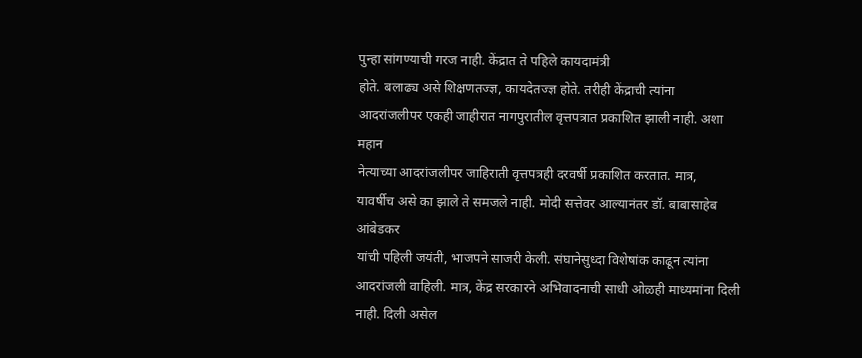पुन्हा सांगण्याची गरज नाही. केंद्रात ते पहिले कायदामंत्री
होते. बलाढ्य असे शिक्षणतज्ज्ञ, कायदेतज्ज्ञ होते. तरीही केंद्राची त्यांना
आदरांजलीपर एकही जाहीरात नागपुरातील वृत्तपत्रात प्रकाशित झाली नाही. अशा महान
नेत्याच्या आदरांजलीपर जाहिराती वृत्तपत्रही दरवर्षी प्रकाशित करतात. मात्र,
यावर्षीच असे का झाले ते समजले नाही. मोदी सत्तेवर आल्यानंतर डॉ. बाबासाहेब आंबेडकर
यांची पहिली जयंती, भाजपने साजरी केली. संघानेसुध्दा विशेषांक काढून त्यांना
आदरांजली वाहिली. मात्र, केंद्र सरकारने अभिवादनाची साधी ओळही माध्यमांना दिली
नाही. दिली असेल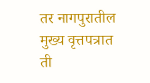तर नागपुरातील मुख्य वृत्तपत्रात ती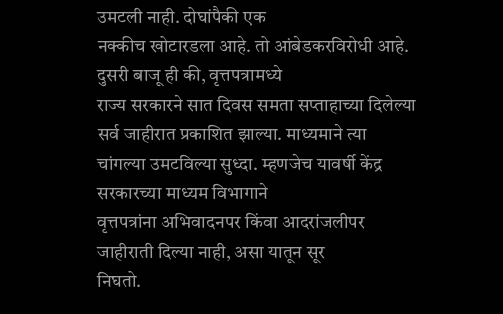उमटली नाही. दोघांपैकी एक
नक्कीच खोटारडला आहे. तो आंबेडकरविरोधी आहे. दुसरी बाजू ही की, वृत्तपत्रामध्ये
राज्य सरकारने सात दिवस समता सप्ताहाच्या दिलेल्या सर्व जाहीरात प्रकाशित झाल्या. माध्यमाने त्या
चांगल्या उमटविल्या सुध्दा. म्हणजेच यावर्षी केंद्र सरकारच्या माध्यम विभागाने
वृत्तपत्रांना अभिवादनपर किंवा आदरांजलीपर जाहीराती दिल्या नाही, असा यातून सूर
निघतो.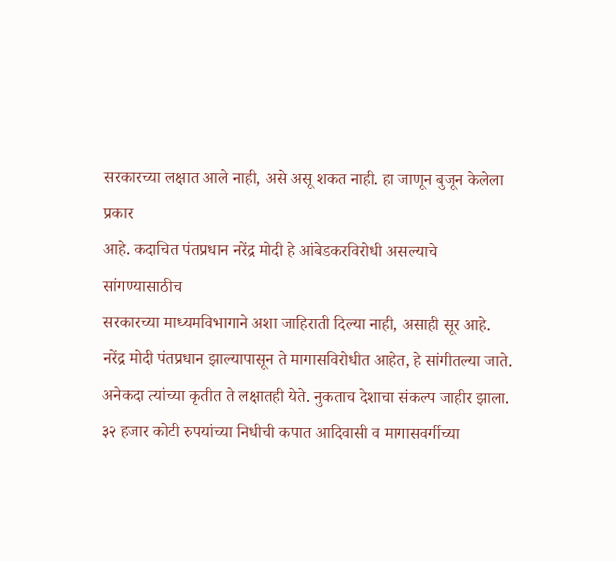सरकारच्या लक्षात आले नाही, असे असू शकत नाही. हा जाणून बुजून केलेला प्रकार
आहे. कदाचित पंतप्रधान नरेंद्र मोदी हे आंबेडकरविरोधी असल्याचे सांगण्यासाठीच
सरकारच्या माध्यमविभागाने अशा जाहिराती दिल्या नाही, असाही सूर आहे.
नरेंद्र मोदी पंतप्रधान झाल्यापासून ते मागासविरोधीत आहेत, हे सांगीतल्या जाते. अनेकदा त्यांच्या कृतीत ते लक्षातही येते. नुकताच देशाचा संकल्प जाहीर झाला. ३२ हजार कोटी रुपयांच्या निधीची कपात आदिवासी व मागासवर्गीच्या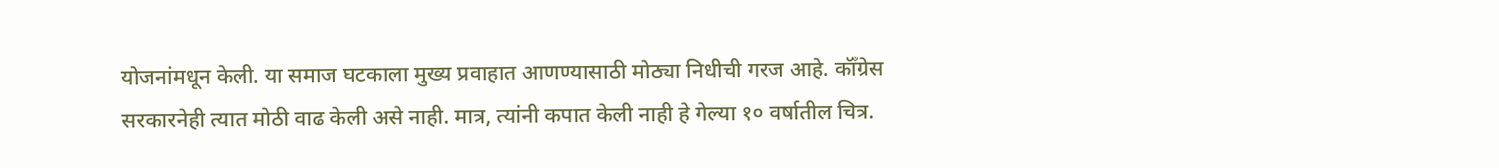योजनांमधून केली. या समाज घटकाला मुख्य प्रवाहात आणण्यासाठी मोठ्या निधीची गरज आहे. कॉँग्रेस सरकारनेही त्यात मोठी वाढ केली असे नाही. मात्र, त्यांनी कपात केली नाही हे गेल्या १० वर्षातील चित्र.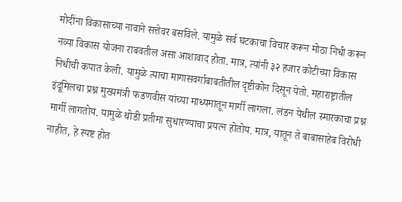मोदींना विकासाच्या नावाने सत्तेवर बसविले. यामुळे सर्व घटकाचा विचार करून मोठा निधी करून नव्या विकास योजना राबवतील असा आशावाद होता. मात्र, त्यांनी ३२ हजार कोटीच्या विकास निधीची कपात केली. यामुळे त्याचा मागासवर्गाबाबतीतील दृष्टीकोन दिसून येतो. महाराष्ट्रातील इंदूमिलचा प्रश्न मुख्यमंत्री फडणवीस यांच्या माध्यमातून मार्गी लागला. लंडन येथील स्मारकाचा प्रश्न मार्गी लागतोय. यामुळे थोडी प्रतीमा सुधारण्याचा प्रयत्न होतोय. मात्र, यातून ते बाबासाहेब विरोधी नाहीत, हे स्पष्ट होत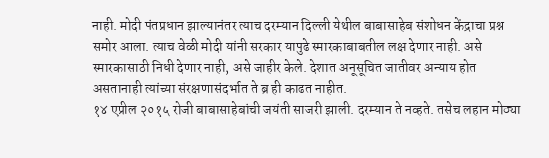नाही. मोदी पंतप्रधान झाल्यानंतर त्याच दरम्यान दिल्ली येथील बाबासाहेब संशोधन केंद्राचा प्रश्न समोर आला. त्याच वेळी मोदी यांनी सरकार यापुढे स्मारकाबाबतील लक्ष देणार नाही. असे स्मारकासाठी निधी देणार नाही, असे जाहीर केले. देशात अनूसूचित जातीवर अन्याय होत असतानाही त्यांच्या संरक्षणासंदर्भात ते ब्र ही काढत नाहीत.
१४ एप्रील २०१५ रोजी बाबासाहेबांची जयंती साजरी झाली. दरम्यान ते नव्हते. तसेच लहान मोठ्या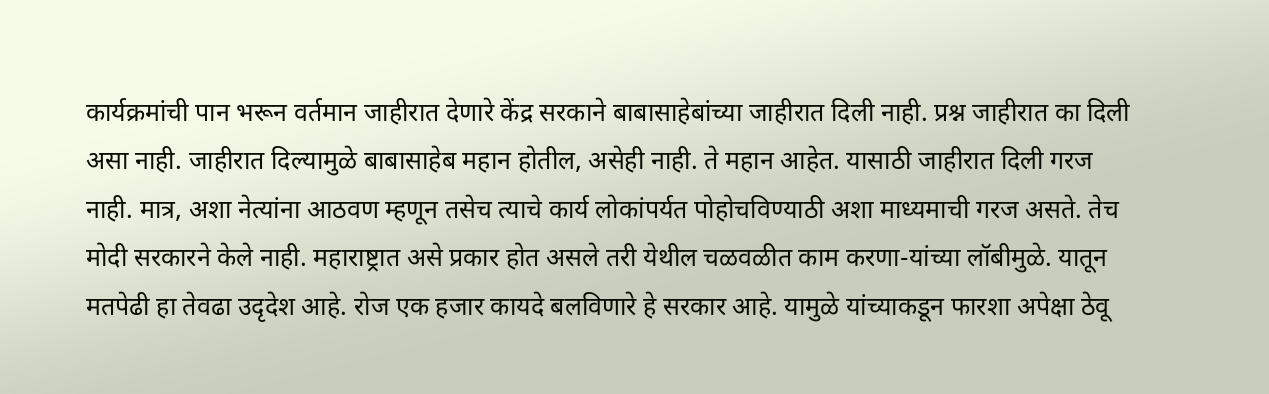कार्यक्रमांची पान भरून वर्तमान जाहीरात देणारे केंद्र सरकाने बाबासाहेबांच्या जाहीरात दिली नाही. प्रश्न जाहीरात का दिली असा नाही. जाहीरात दिल्यामुळे बाबासाहेब महान होतील, असेही नाही. ते महान आहेत. यासाठी जाहीरात दिली गरज नाही. मात्र, अशा नेत्यांना आठवण म्हणून तसेच त्याचे कार्य लोकांपर्यत पोहोचविण्याठी अशा माध्यमाची गरज असते. तेच मोदी सरकारने केले नाही. महाराष्ट्रात असे प्रकार होत असले तरी येथील चळवळीत काम करणा-यांच्या लॉबीमुळे. यातून मतपेढी हा तेवढा उदृदेश आहे. रोज एक हजार कायदे बलविणारे हे सरकार आहे. यामुळे यांच्याकडून फारशा अपेक्षा ठेवू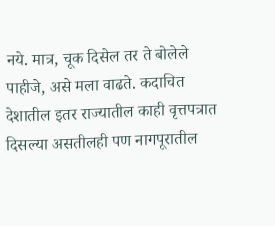नये. मात्र, चूक दिसेल तर ते बोलेले पाहीजे, असे मला वाढते. कदाचित देशातील इतर राज्यातील काही वृत्तपत्रात दिसल्या असतीलही पण नागपूरातील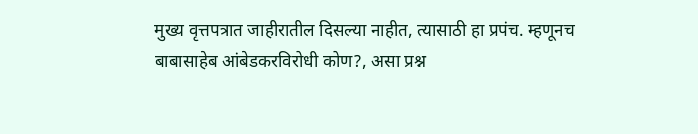मुख्य वृत्तपत्रात जाहीरातील दिसल्या नाहीत, त्यासाठी हा प्रपंच. म्हणूनच बाबासाहेब आंबेडकरविरोधी कोण?, असा प्रश्न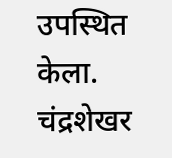उपस्थित केला.
चंद्रशेखर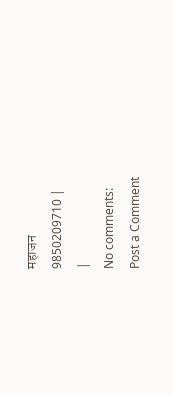महाजन
9850209710 |
|
No comments:
Post a Comment